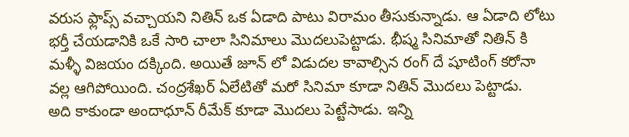వరుస ఫ్లాప్స్ వచ్చాయని నితిన్ ఒక ఏడాది పాటు విరామం తీసుకున్నాడు. ఆ ఏడాది లోటు భర్తీ చేయడానికి ఒకే సారి చాలా సినిమాలు మొదలుపెట్టాడు. భీష్మ సినిమాతో నితిన్ కి మళ్ళీ విజయం దక్కింది. అయితే జూన్ లో విడుదల కావాల్సిన రంగ్ దే షూటింగ్ కరోనా వల్ల ఆగిపోయింది. చంద్రశేఖర్ ఏలేటితో మరో సినిమా కూడా నితిన్ మొదలు పెట్టాడు.
అది కాకుండా అందాధూన్ రీమేక్ కూడా మొదలు పెట్టేసాడు. ఇన్ని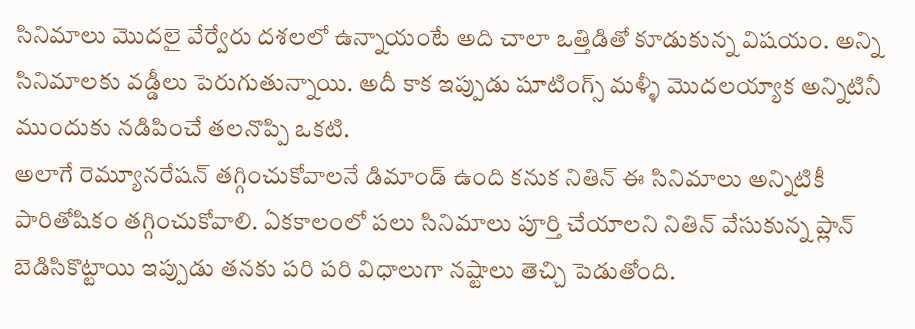సినిమాలు మొదలై వేర్వేరు దశలలో ఉన్నాయంటే అది చాలా ఒత్తిడితో కూడుకున్న విషయం. అన్ని సినిమాలకు వడ్డీలు పెరుగుతున్నాయి. అదీ కాక ఇప్పుడు షూటింగ్స్ మళ్ళీ మొదలయ్యాక అన్నిటినీ ముందుకు నడిపించే తలనొప్పి ఒకటి.
అలాగే రెమ్యూనరేషన్ తగ్గించుకోవాలనే డిమాండ్ ఉంది కనుక నితిన్ ఈ సినిమాలు అన్నిటికీ పారితోషికం తగ్గించుకోవాలి. ఏకకాలంలో పలు సినిమాలు పూర్తి చేయాలని నితిన్ వేసుకున్న ప్లాన్ బెడిసికొట్టాయి ఇప్పుడు తనకు పరి పరి విధాలుగా నష్టాలు తెచ్చి పెడుతోంది.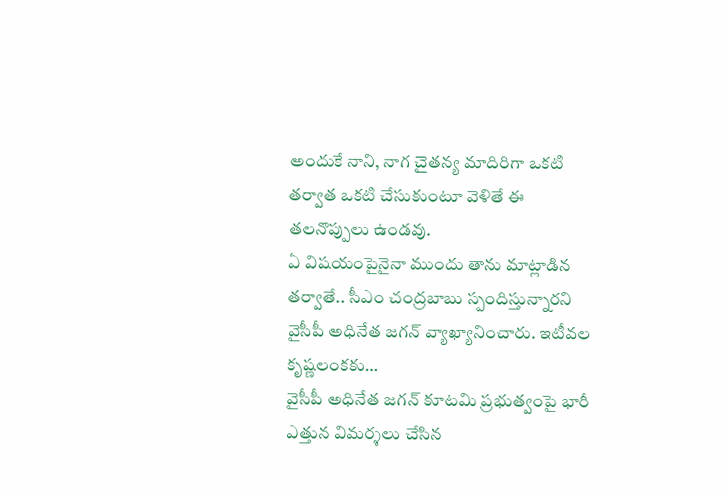అందుకే నాని, నాగ చైతన్య మాదిరిగా ఒకటి తర్వాత ఒకటి చేసుకుంటూ వెళితే ఈ తలనొప్పులు ఉండవు.
ఏ విషయంపైనైనా ముందు తాను మాట్లాడిన తర్వాతే.. సీఎం చంద్రబాబు స్పందిస్తున్నారని వైసీపీ అధినేత జగన్ వ్యాఖ్యానించారు. ఇటీవల కృష్ణలంకకు…
వైసీపీ అధినేత జగన్ కూటమి ప్రభుత్వంపై భారీ ఎత్తున విమర్శలు చేసిన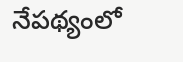నేపథ్యంలో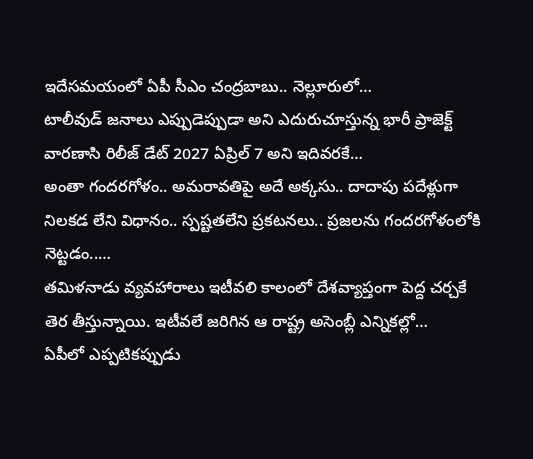ఇదేసమయంలో ఏపీ సీఎం చంద్రబాబు.. నెల్లూరులో…
టాలీవుడ్ జనాలు ఎప్పుడెప్పుడా అని ఎదురుచూస్తున్న భారీ ప్రాజెక్ట్ వారణాసి రిలీజ్ డేట్ 2027 ఏప్రిల్ 7 అని ఇదివరకే…
అంతా గందరగోళం.. అమరావతిపై అదే అక్కసు.. దాదాపు పదేళ్లుగా నిలకడ లేని విధానం.. స్పష్టతలేని ప్రకటనలు.. ప్రజలను గందరగోళంలోకి నెట్టడం..…
తమిళనాడు వ్యవహారాలు ఇటీవలి కాలంలో దేశవ్యాప్తంగా పెద్ద చర్చకే తెర తీస్తున్నాయి. ఇటీవలే జరిగిన ఆ రాష్ట్ర అసెంబ్లీ ఎన్నికల్లో…
ఏపీలో ఎప్పటికప్పుడు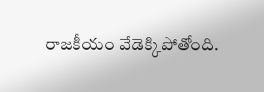రాజకీయం వేడెక్కిపోతోంది.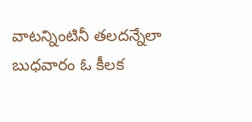వాటన్నింటినీ తలదన్నేలా బుధవారం ఓ కీలక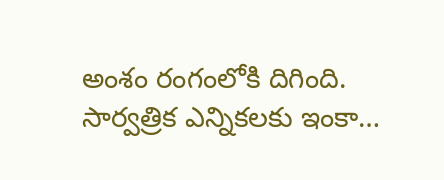అంశం రంగంలోకి దిగింది. సార్వత్రిక ఎన్నికలకు ఇంకా…